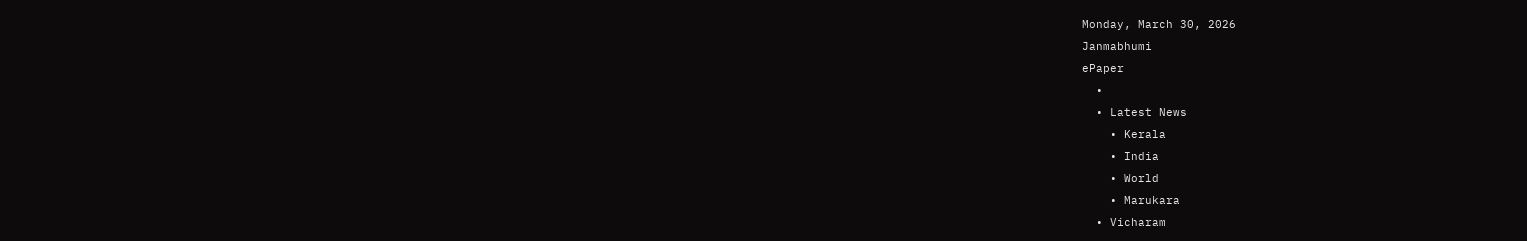Monday, March 30, 2026
Janmabhumi
ePaper
  •
  • Latest News
    • Kerala
    • India
    • World
    • Marukara
  • Vicharam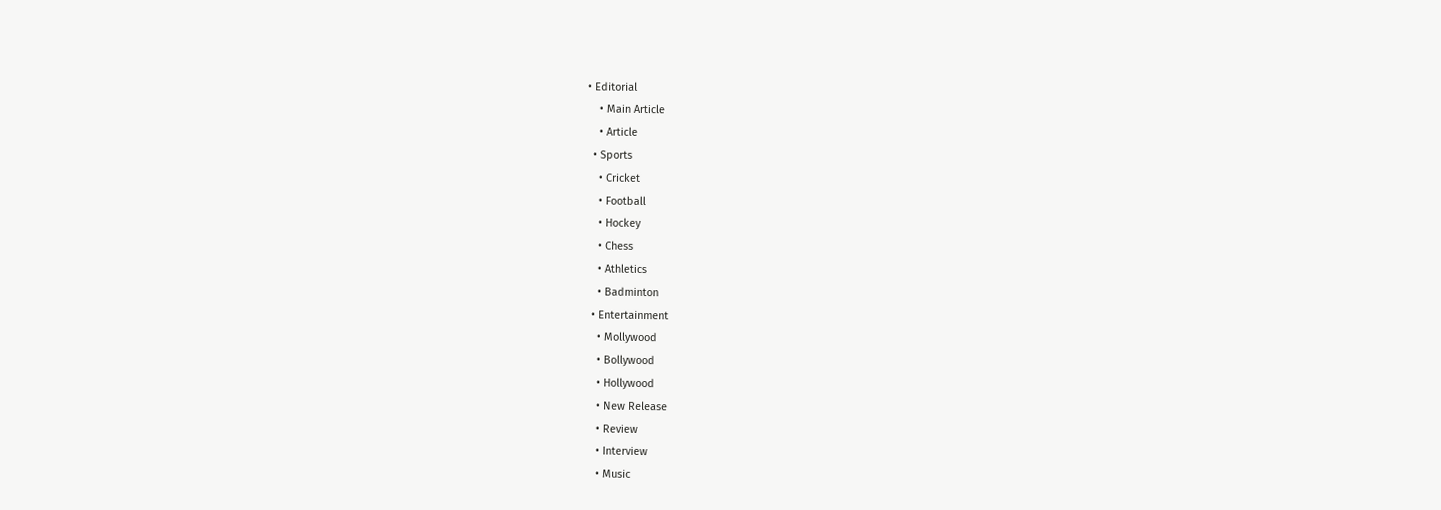• Editorial
    • Main Article
    • Article
  • Sports
    • Cricket
    • Football
    • Hockey
    • Chess
    • Athletics
    • Badminton
  • Entertainment
    • Mollywood
    • Bollywood
    • Hollywood
    • New Release
    • Review
    • Interview
    • Music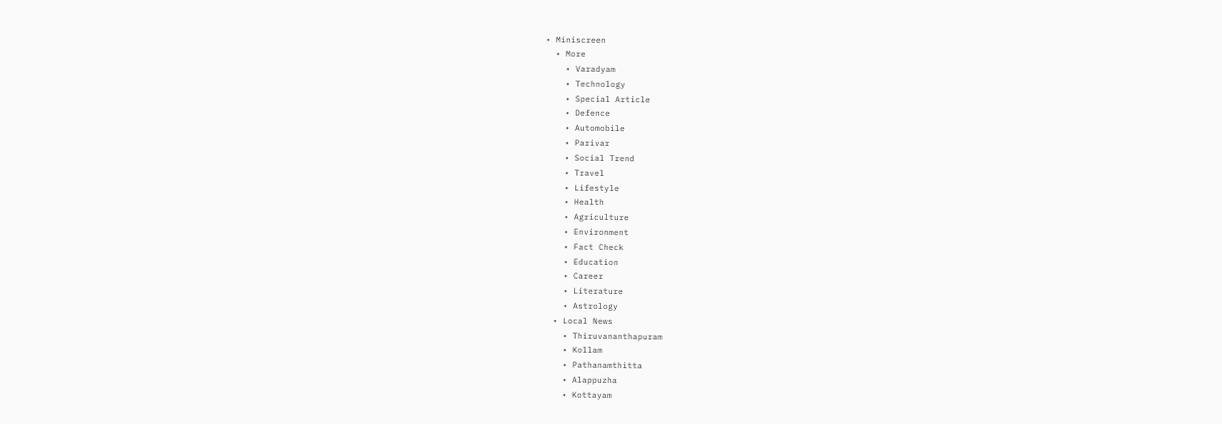• Miniscreen
  • More
    • Varadyam
    • Technology
    • Special Article
    • Defence
    • Automobile
    • Parivar
    • Social Trend
    • Travel
    • Lifestyle
    • Health
    • Agriculture
    • Environment
    • Fact Check
    • Education
    • Career
    • Literature
    • Astrology
  • Local News
    • Thiruvananthapuram
    • Kollam
    • Pathanamthitta
    • Alappuzha
    • Kottayam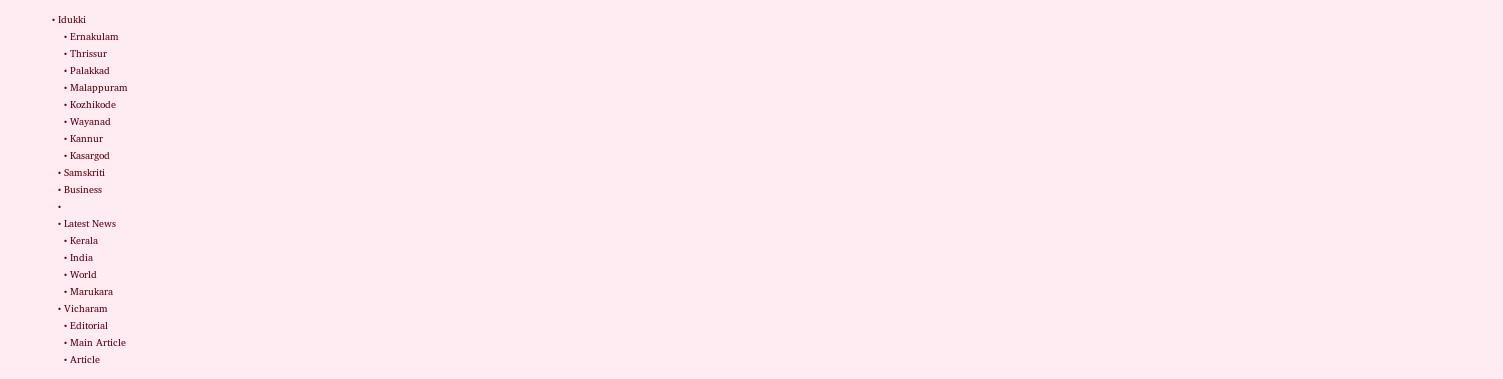• Idukki
    • Ernakulam
    • Thrissur
    • Palakkad
    • Malappuram
    • Kozhikode
    • Wayanad
    • Kannur
    • Kasargod
  • Samskriti
  • Business
  •
  • Latest News
    • Kerala
    • India
    • World
    • Marukara
  • Vicharam
    • Editorial
    • Main Article
    • Article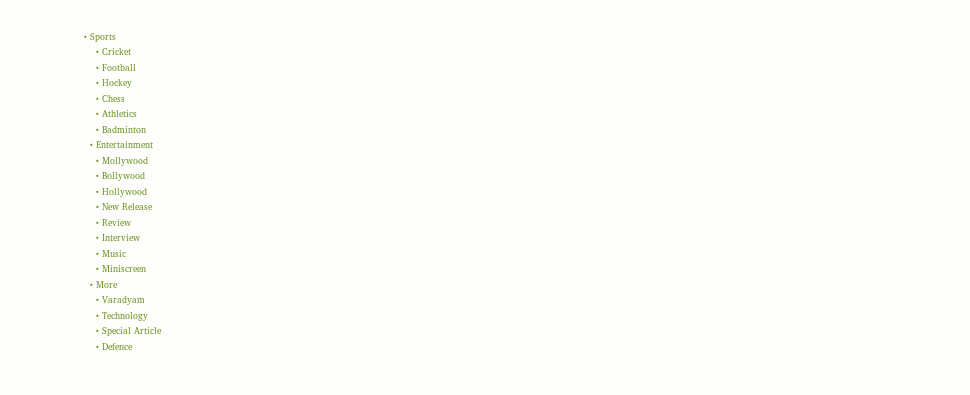• Sports
    • Cricket
    • Football
    • Hockey
    • Chess
    • Athletics
    • Badminton
  • Entertainment
    • Mollywood
    • Bollywood
    • Hollywood
    • New Release
    • Review
    • Interview
    • Music
    • Miniscreen
  • More
    • Varadyam
    • Technology
    • Special Article
    • Defence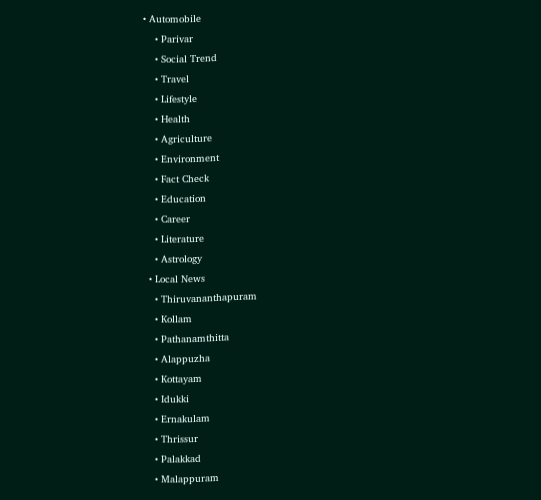• Automobile
    • Parivar
    • Social Trend
    • Travel
    • Lifestyle
    • Health
    • Agriculture
    • Environment
    • Fact Check
    • Education
    • Career
    • Literature
    • Astrology
  • Local News
    • Thiruvananthapuram
    • Kollam
    • Pathanamthitta
    • Alappuzha
    • Kottayam
    • Idukki
    • Ernakulam
    • Thrissur
    • Palakkad
    • Malappuram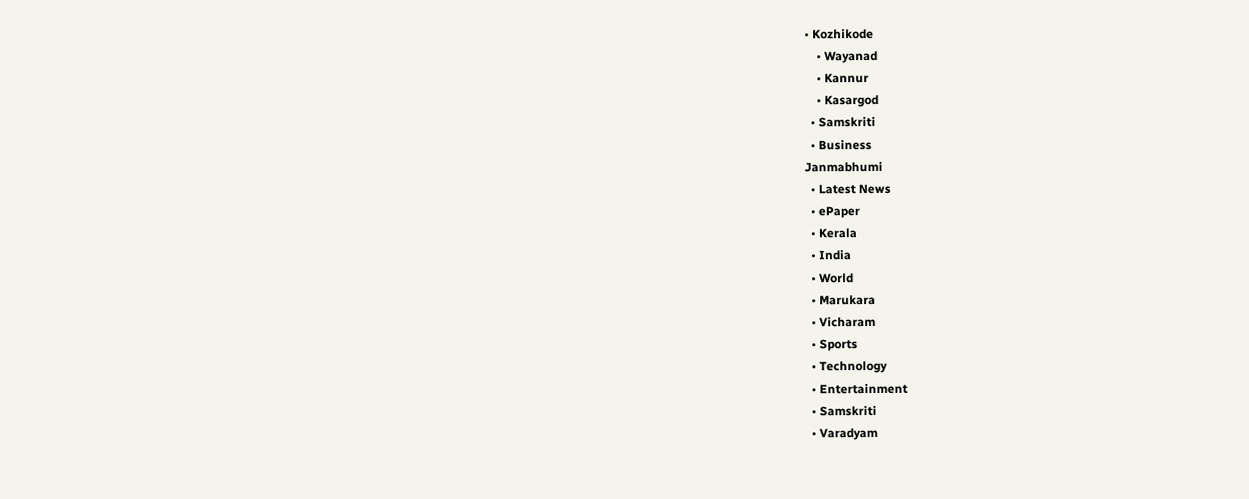• Kozhikode
    • Wayanad
    • Kannur
    • Kasargod
  • Samskriti
  • Business
Janmabhumi
  • Latest News
  • ePaper
  • Kerala
  • India
  • World
  • Marukara
  • Vicharam
  • Sports
  • Technology
  • Entertainment
  • Samskriti
  • Varadyam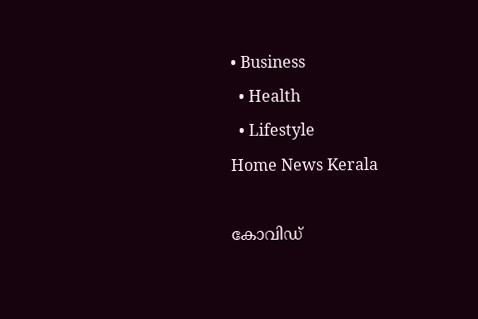• Business
  • Health
  • Lifestyle
Home News Kerala

കോവിഡ്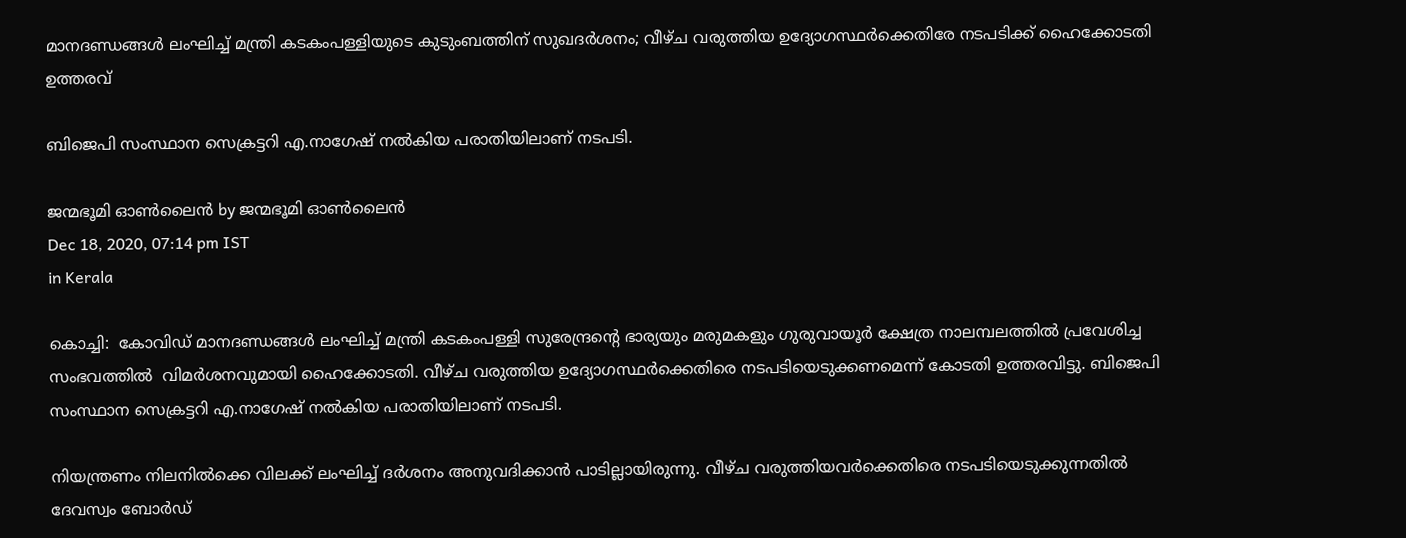മാനദണ്ഡങ്ങള്‍ ലംഘിച്ച് മന്ത്രി കടകംപള്ളിയുടെ കുടുംബത്തിന് സുഖദര്‍ശനം; വീഴ്ച വരുത്തിയ ഉദ്യോഗസ്ഥര്‍ക്കെതിരേ നടപടിക്ക് ഹൈക്കോടതി ഉത്തരവ്

ബിജെപി സംസ്ഥാന സെക്രട്ടറി എ.നാഗേഷ് നല്‍കിയ പരാതിയിലാണ് നടപടി.

ജന്മഭൂമി ഓണ്‍ലൈന്‍ by ജന്മഭൂമി ഓണ്‍ലൈന്‍
Dec 18, 2020, 07:14 pm IST
in Kerala

കൊച്ചി:  കോവിഡ് മാനദണ്ഡങ്ങള്‍ ലംഘിച്ച് മന്ത്രി കടകംപള്ളി സുരേന്ദ്രന്റെ ഭാര്യയും മരുമകളും ഗുരുവായൂര്‍ ക്ഷേത്ര നാലമ്പലത്തില്‍ പ്രവേശിച്ച സംഭവത്തില്‍  വിമര്‍ശനവുമായി ഹൈക്കോടതി. വീഴ്ച വരുത്തിയ ഉദ്യോഗസ്ഥര്‍ക്കെതിരെ നടപടിയെടുക്കണമെന്ന് കോടതി ഉത്തരവിട്ടു. ബിജെപി സംസ്ഥാന സെക്രട്ടറി എ.നാഗേഷ് നല്‍കിയ പരാതിയിലാണ് നടപടി.

നിയന്ത്രണം നിലനില്‍ക്കെ വിലക്ക് ലംഘിച്ച് ദര്‍ശനം അനുവദിക്കാന്‍ പാടില്ലായിരുന്നു. വീഴ്ച വരുത്തിയവര്‍ക്കെതിരെ നടപടിയെടുക്കുന്നതില്‍ ദേവസ്വം ബോര്‍ഡ്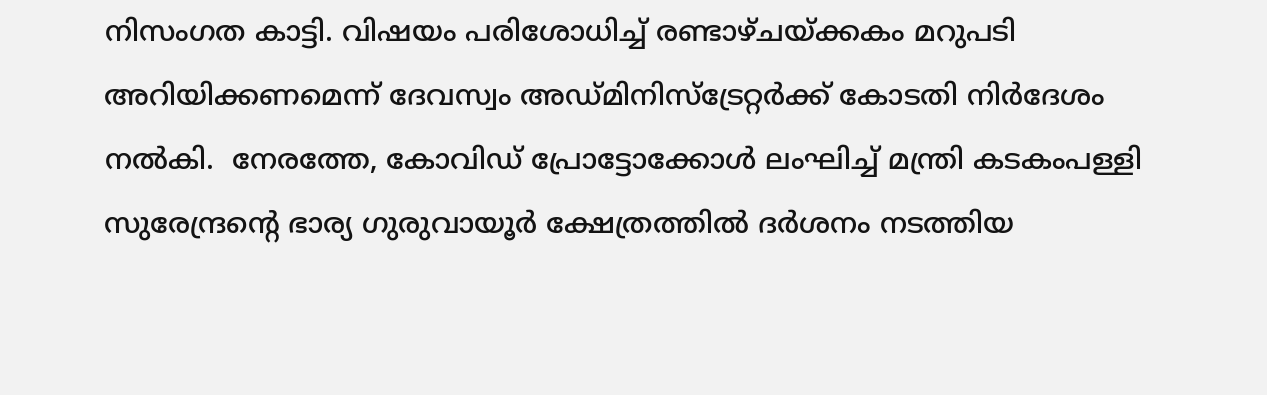നിസംഗത കാട്ടി. വിഷയം പരിശോധിച്ച് രണ്ടാഴ്ചയ്‌ക്കകം മറുപടി അറിയിക്കണമെന്ന് ദേവസ്വം അഡ്മിനിസ്‌ട്രേറ്റര്‍ക്ക് കോടതി നിര്‍ദേശം നല്‍കി.  നേരത്തേ, കോവിഡ് പ്രോട്ടോക്കോള്‍ ലംഘിച്ച് മന്ത്രി കടകംപള്ളി സുരേന്ദ്രന്റെ ഭാര്യ ഗുരുവായൂര്‍ ക്ഷേത്രത്തില്‍ ദര്‍ശനം നടത്തിയ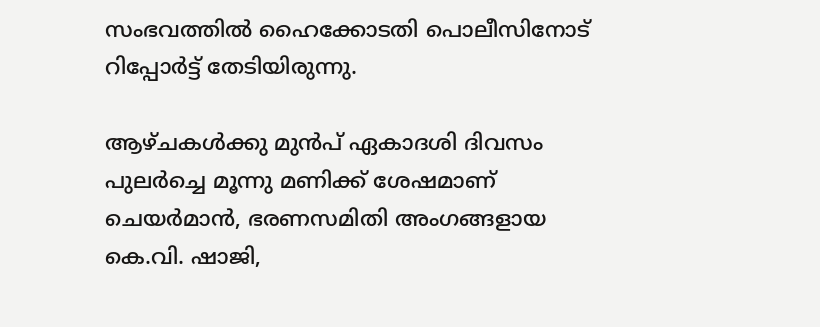സംഭവത്തില്‍ ഹൈക്കോടതി പൊലീസിനോട് റിപ്പോര്‍ട്ട് തേടിയിരുന്നു.

ആഴ്ചകള്‍ക്കു മുന്‍പ് ഏകാദശി ദിവസം പുലര്‍ച്ചെ മൂന്നു മണിക്ക് ശേഷമാണ് ചെയര്‍മാന്‍, ഭരണസമിതി അംഗങ്ങളായ കെ.വി. ഷാജി,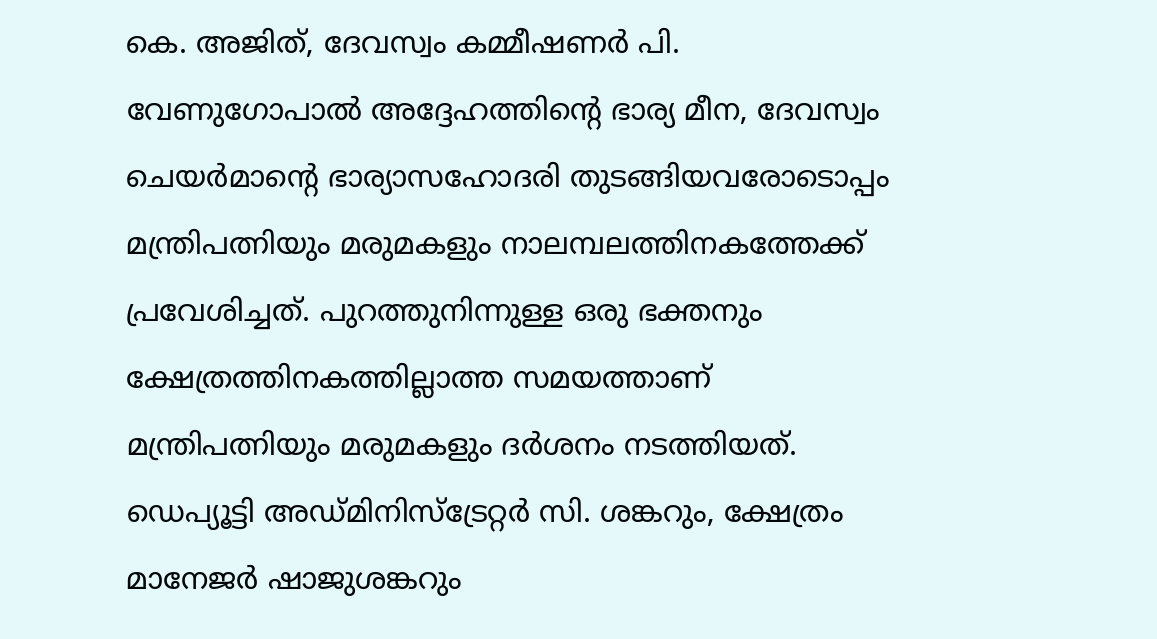കെ. അജിത്, ദേവസ്വം കമ്മീഷണര്‍ പി. വേണുഗോപാല്‍ അദ്ദേഹത്തിന്റെ ഭാര്യ മീന, ദേവസ്വം ചെയര്‍മാന്റെ ഭാര്യാസഹോദരി തുടങ്ങിയവരോടൊപ്പം മന്ത്രിപത്നിയും മരുമകളും നാലമ്പലത്തിനകത്തേക്ക് പ്രവേശിച്ചത്. പുറത്തുനിന്നുള്ള ഒരു ഭക്തനും ക്ഷേത്രത്തിനകത്തില്ലാത്ത സമയത്താണ് മന്ത്രിപത്നിയും മരുമകളും ദര്‍ശനം നടത്തിയത്.  ഡെപ്യൂട്ടി അഡ്മിനിസ്‌ട്രേറ്റര്‍ സി. ശങ്കറും, ക്ഷേത്രം മാനേജര്‍ ഷാജുശങ്കറും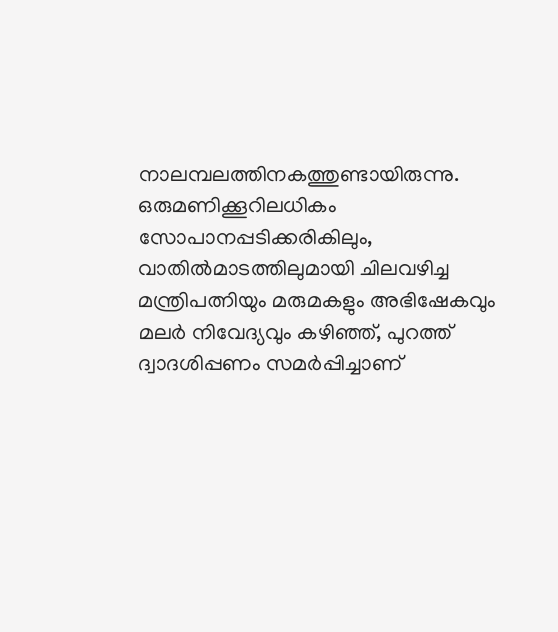നാലമ്പലത്തിനകത്തുണ്ടായിരുന്നു. ഒരുമണിക്കൂറിലധികം  സോപാനപ്പടിക്കരികിലും, വാതില്‍മാടത്തിലുമായി ചിലവഴിച്ച മന്ത്രിപത്നിയും മരുമകളും അഭിഷേകവും മലര്‍ നിവേദ്യവും കഴിഞ്ഞ്, പുറത്ത് ദ്വാദശിപ്പണം സമര്‍പ്പിച്ചാണ്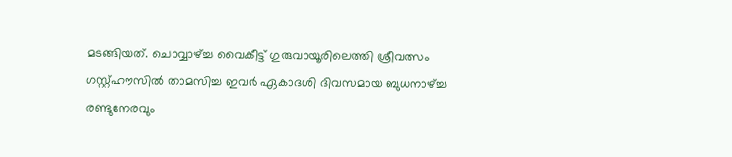മടങ്ങിയത്. ചൊവ്വാഴ്‌ച്ച വൈകീട്ട് ഗുരുവായൂരിലെത്തി ശ്രീവത്സം ഗസ്റ്റ്ഹൗസില്‍ താമസിച്ച ഇവര്‍ ഏകാദശി ദിവസമായ ബുധനാഴ്‌ച്ച രണ്ടുനേരവും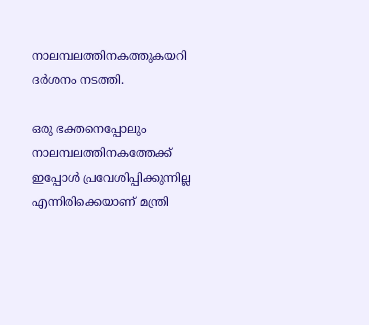നാലമ്പലത്തിനകത്തുകയറി ദര്‍ശനം നടത്തി.

ഒരു ഭക്തനെപ്പോലും  നാലമ്പലത്തിനകത്തേക്ക് ഇപ്പോള്‍ പ്രവേശിപ്പിക്കുന്നില്ല എന്നിരിക്കെയാണ് മന്ത്രി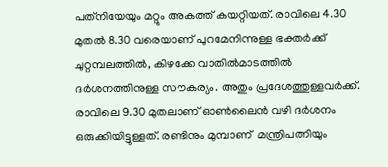പത്‌നിയേയും മറ്റും അകത്ത് കയറ്റിയത്. രാവിലെ 4.30 മുതല്‍ 8.30 വരെയാണ് പുറമേനിന്നുള്ള ഭക്തര്‍ക്ക് ചുറ്റമ്പലത്തില്‍, കിഴക്കേ വാതില്‍മാടത്തില്‍  ദര്‍ശനത്തിനുള്ള സൗകര്യം. അതും പ്രദേശത്തുള്ളവര്‍ക്ക്. രാവിലെ 9.30 മുതലാണ് ഓണ്‍ലൈന്‍ വഴി ദര്‍ശനം ഒരുക്കിയിട്ടുള്ളത്. രണ്ടിനും മുമ്പാണ്  മന്ത്രിപത്നിയും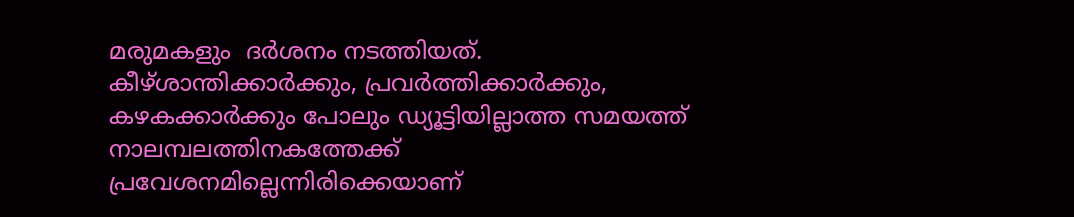മരുമകളും  ദര്‍ശനം നടത്തിയത്.  കീഴ്ശാന്തിക്കാര്‍ക്കും, പ്രവര്‍ത്തിക്കാര്‍ക്കും, കഴകക്കാര്‍ക്കും പോലും ഡ്യൂട്ടിയില്ലാത്ത സമയത്ത് നാലമ്പലത്തിനകത്തേക്ക് പ്രവേശനമില്ലെന്നിരിക്കെയാണ്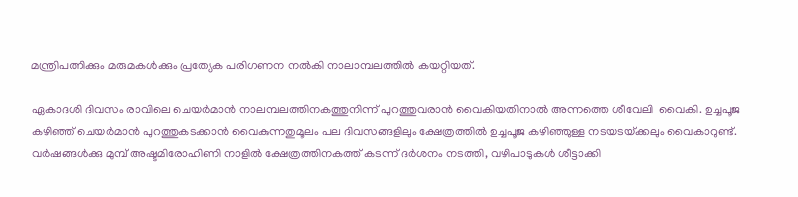മന്ത്രിപത്നിക്കും മരുമകള്‍ക്കും പ്രത്യേക പരിഗണന നല്‍കി നാലാമ്പലത്തില്‍ കയറ്റിയത്.

ഏകാദശി ദിവസം രാവിലെ ചെയര്‍മാന്‍ നാലമ്പലത്തിനകത്തുനിന്ന് പുറത്തുവരാന്‍ വൈകിയതിനാല്‍ അന്നത്തെ ശീവേലി  വൈകി. ഉച്ചപൂജ കഴിഞ്ഞ് ചെയര്‍മാന്‍ പുറത്തുകടക്കാന്‍ വൈകുന്നതുമൂലം പല ദിവസങ്ങളിലും ക്ഷേത്രത്തില്‍ ഉച്ചപൂജ കഴിഞ്ഞുള്ള നടയടയ്‌ക്കലും വൈകാറുണ്ട്. വര്‍ഷങ്ങള്‍ക്കു മുമ്പ് അഷ്ടമിരോഹിണി നാളില്‍ ക്ഷേത്രത്തിനകത്ത് കടന്ന് ദര്‍ശനം നടത്തി, വഴിപാടുകള്‍ ശീട്ടാക്കി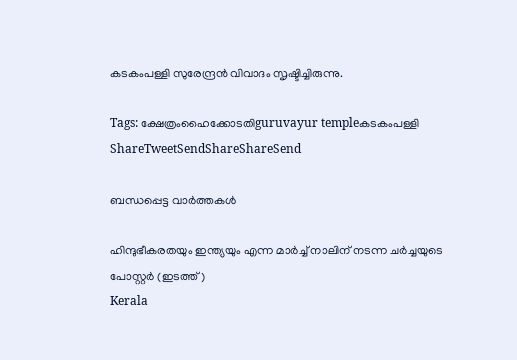കടകംപള്ളി സുരേന്ദ്രന്‍ വിവാദം സൃഷ്ടിച്ചിരുന്നു.

Tags: ക്ഷേത്രംഹൈക്കോടതിguruvayur templeകടകം‌പള്ളി
ShareTweetSendShareShareSend

ബന്ധപ്പെട്ട വാര്‍ത്തകള്‍

ഹിന്ദുഭീകരതയും ഇന്ത്യയും എന്ന മാര്‍ച്ച് നാലിന് നടന്ന ചര്‍ച്ചയുടെ പോസ്റ്റര്‍ (ഇടത്ത്)
Kerala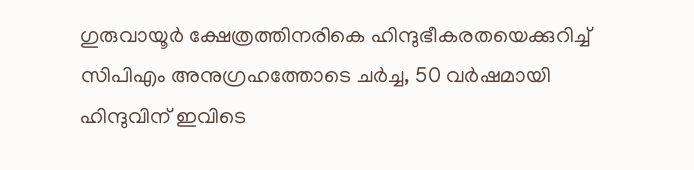ഗുരുവായൂര്‍ ക്ഷേത്രത്തിനരികെ ഹിന്ദുഭീകരതയെക്കുറിച്ച് സിപിഎം അനുഗ്രഹത്തോടെ ചര്‍ച്ച, 50 വര്‍ഷമായി ഹിന്ദുവിന് ഇവിടെ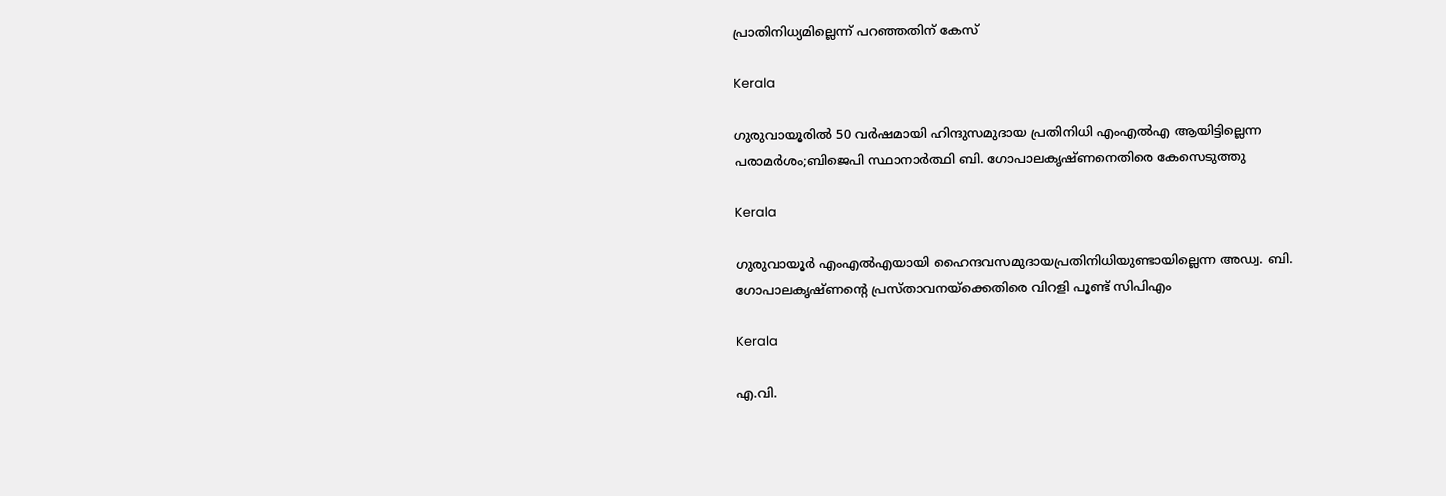പ്രാതിനിധ്യമില്ലെന്ന് പറഞ്ഞതിന് കേസ്

Kerala

ഗുരുവായൂരില്‍ 50 വര്‍ഷമായി ഹിന്ദുസമുദായ പ്രതിനിധി എംഎല്‍എ ആയിട്ടില്ലെന്ന പരാമര്‍ശം;ബിജെപി സ്ഥാനാര്‍ത്ഥി ബി. ഗോപാലകൃഷ്ണനെതിരെ കേസെടുത്തു

Kerala

ഗുരുവായൂര്‍ എംഎല്‍എയായി ഹൈന്ദവസമുദായപ്രതിനിധിയുണ്ടായില്ലെന്ന അഡ്വ. ബി. ഗോപാലകൃഷ്ണന്റെ പ്രസ്താവനയ്‌ക്കെതിരെ വിറളി പൂണ്ട് സിപിഎം

Kerala

എ.വി.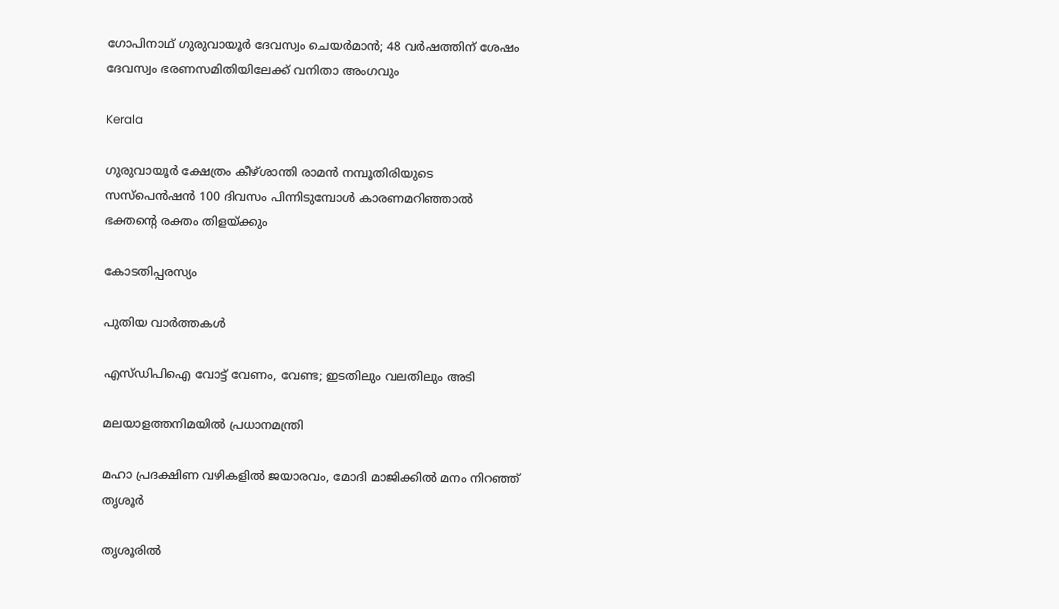ഗോപിനാഥ് ഗുരുവായൂർ ദേവസ്വം ചെയർ‌മാൻ; 48 വര്‍ഷത്തിന് ശേഷം ദേവസ്വം ഭരണസമിതിയിലേക്ക് വനിതാ അംഗവും

Kerala

ഗുരുവായൂര്‍ ക്ഷേത്രം കീഴ്ശാന്തി രാമൻ നമ്പൂതിരിയുടെ സസ്പെന്‍ഷന്‍ 100 ദിവസം പിന്നിടുമ്പോള്‍ കാരണമറിഞ്ഞാല്‍ ഭക്തന്റെ രക്തം തിളയ്‌ക്കും

കോടതിപ്പരസ്യം

പുതിയ വാര്‍ത്തകള്‍

എസ്ഡിപിഐ വോട്ട് വേണം, വേണ്ട; ഇടതിലും വലതിലും അടി

മലയാളത്തനിമയില്‍ പ്രധാനമന്ത്രി

മഹാ പ്രദക്ഷിണ വഴികളില്‍ ജയാരവം, മോദി മാജിക്കില്‍ മനം നിറഞ്ഞ് തൃശൂര്‍

തൃശൂരില്‍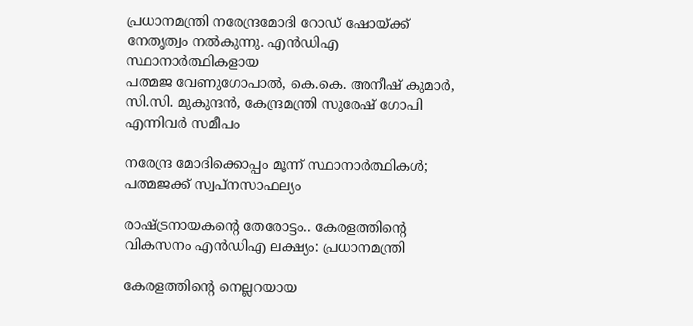പ്രധാനമന്ത്രി നരേന്ദ്രമോദി റോഡ് ഷോയ്ക്ക് നേതൃത്വം നല്‍കുന്നു. എന്‍ഡിഎ സ്ഥാനാര്‍ത്ഥികളായ
പത്മജ വേണുഗോപാല്‍, കെ.കെ. അനീഷ് കുമാര്‍, സി.സി. മുകുന്ദന്‍, കേന്ദ്രമന്ത്രി സുരേഷ് ഗോപി എന്നിവര്‍ സമീപം

നരേന്ദ്ര മോദിക്കൊപ്പം മൂന്ന് സ്ഥാനാര്‍ത്ഥികള്‍; പത്മജക്ക് സ്വപ്‌നസാഫല്യം

രാഷ്‌ട്രനായകന്റെ തേരോട്ടം.. കേരളത്തിന്റെ വികസനം എന്‍ഡിഎ ലക്ഷ്യം: പ്രധാനമന്ത്രി

കേരളത്തിന്റെ നെല്ലറയായ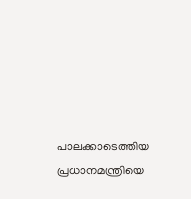പാലക്കാടെത്തിയ പ്രധാനമന്ത്രിയെ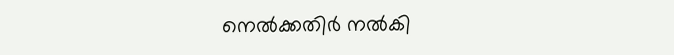നെല്‍ക്കതിര്‍ നല്‍കി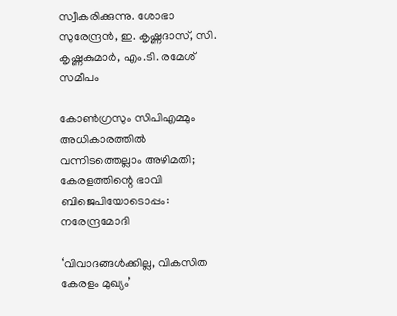സ്വീകരിക്കുന്നു. ശോഭാ സുരേന്ദ്രന്‍, ഇ. കൃഷ്ണദാസ്, സി. കൃഷ്ണകുമാര്‍, എം.ടി. രമേശ് സമീപം

കോണ്‍ഗ്രസും സിപിഎമ്മും അധികാരത്തില്‍ വന്നിടത്തെല്ലാം അഴിമതി; കേരളത്തിന്റെ ഭാവി ബിജെപിയോടൊപ്പം: നരേന്ദ്രമോദി

‘വിവാദങ്ങള്‍ക്കില്ല, വികസിത കേരളം മുഖ്യം’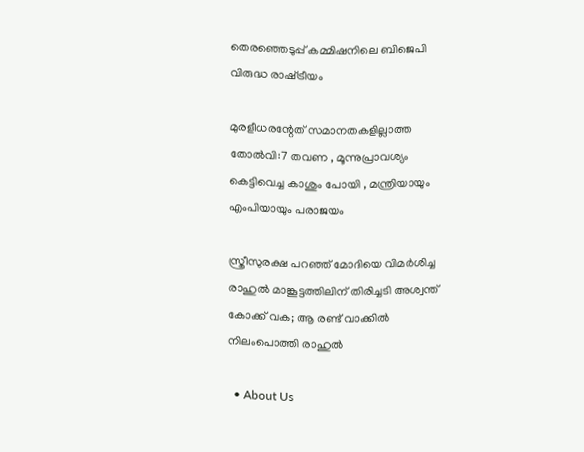തെരഞ്ഞെടുപ്പ് കമ്മിഷനിലെ ബിജെപി വിരുദ്ധ രാഷ്‌ട്രീയം

മുരളീധരന്റേത് സമാനതകളില്ലാത്ത തോല്‍വി:7 തവണ , മൂന്നുപ്രാവശ്യം കെട്ടിവെച്ച കാശും പോയി , മന്ത്രിയായും എംപിയായും പരാജയം

സ്ത്രീസുരക്ഷ പറഞ്ഞ് മോദിയെ വിമര്‍ശിച്ച രാഹുല്‍ മാങ്കൂട്ടത്തിലിന് തിരിച്ചടി അശ്വന്ത് കോക്ക് വക; ആ രണ്ട് വാക്കില്‍ നിലംപൊത്തി രാഹുല്‍

  • About Us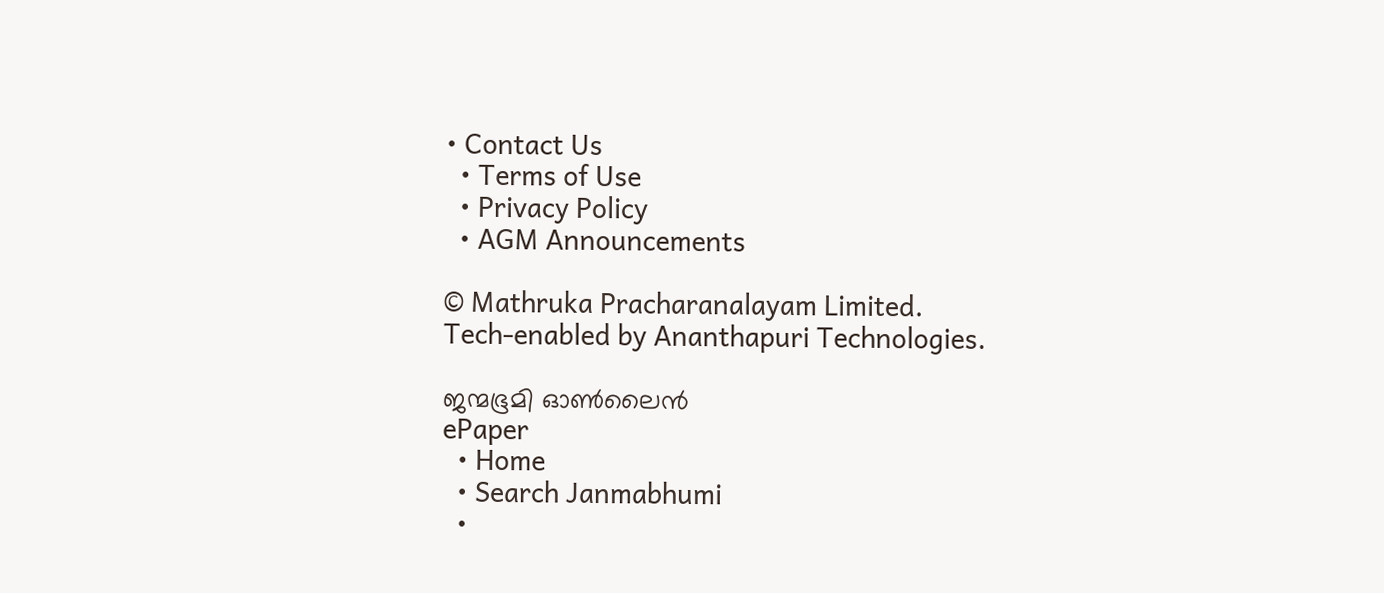• Contact Us
  • Terms of Use
  • Privacy Policy
  • AGM Announcements

© Mathruka Pracharanalayam Limited.
Tech-enabled by Ananthapuri Technologies.

ജന്മഭൂമി ഓണ്‍ലൈന്‍
ePaper
  • Home
  • Search Janmabhumi
  •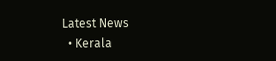Latest News
  • Kerala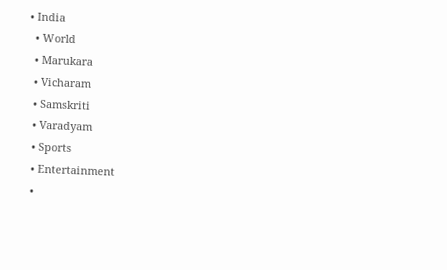• India
  • World
  • Marukara
  • Vicharam
  • Samskriti
  • Varadyam
  • Sports
  • Entertainment
  •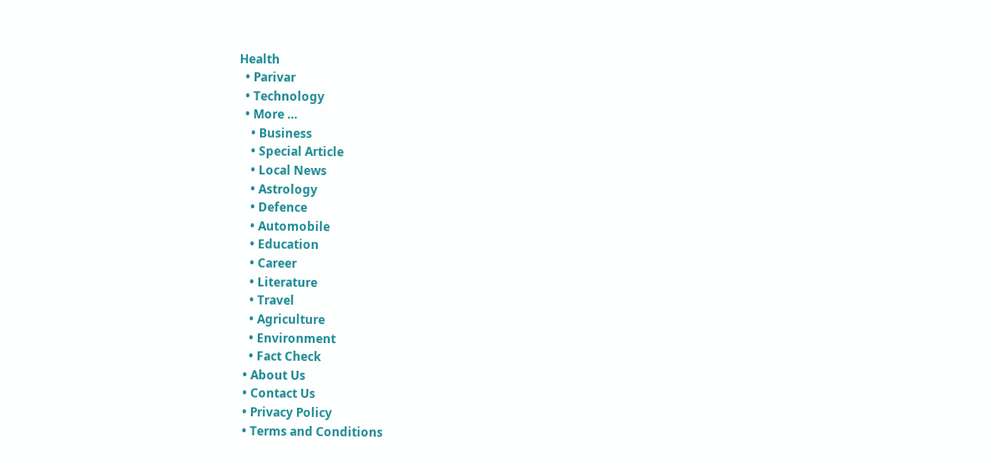Health
  • Parivar
  • Technology
  • More …
    • Business
    • Special Article
    • Local News
    • Astrology
    • Defence
    • Automobile
    • Education
    • Career
    • Literature
    • Travel
    • Agriculture
    • Environment
    • Fact Check
  • About Us
  • Contact Us
  • Privacy Policy
  • Terms and Conditions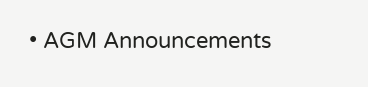• AGM Announcements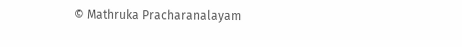© Mathruka Pracharanalayam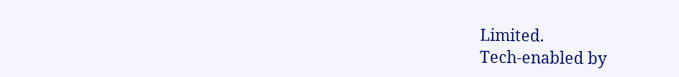Limited.
Tech-enabled by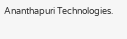Ananthapuri Technologies.